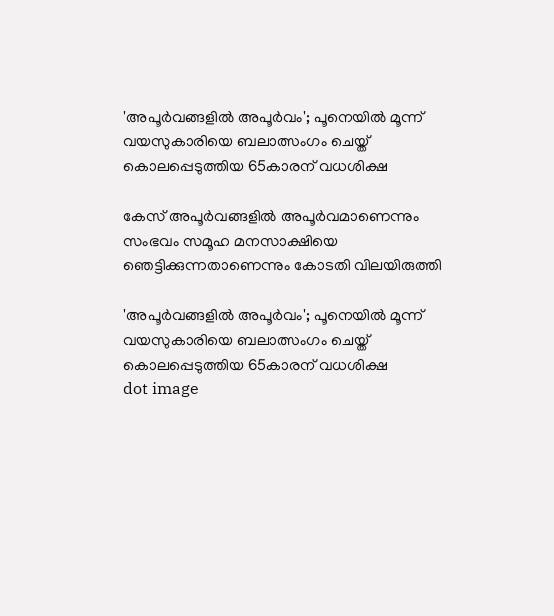'അപൂര്‍വങ്ങളില്‍ അപൂര്‍വം'; പൂനെയില്‍ മൂന്ന് വയസുകാരിയെ ബലാത്സംഗം ചെയ്ത് കൊലപ്പെടുത്തിയ 65കാരന് വധശിക്ഷ

കേസ് അപൂര്‍വങ്ങളില്‍ അപൂര്‍വമാണെന്നും സംഭവം സമൂഹ മനസാക്ഷിയെ ഞെട്ടിക്കുന്നതാണെന്നും കോടതി വിലയിരുത്തി

'അപൂര്‍വങ്ങളില്‍ അപൂര്‍വം'; പൂനെയില്‍ മൂന്ന് വയസുകാരിയെ ബലാത്സംഗം ചെയ്ത് കൊലപ്പെടുത്തിയ 65കാരന് വധശിക്ഷ
dot image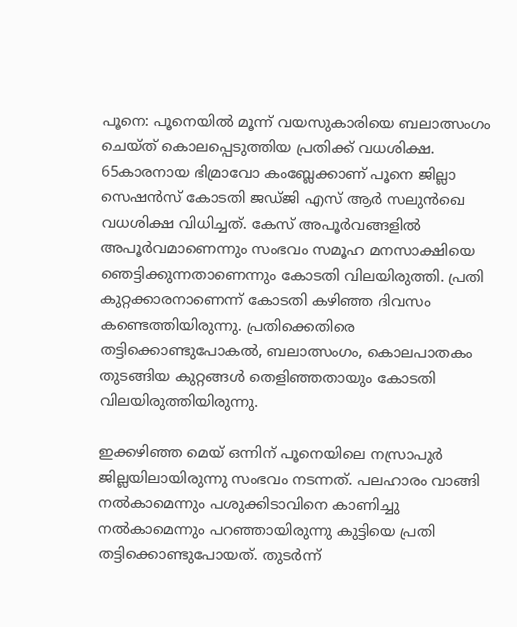പൂനെ: പൂനെയില്‍ മൂന്ന് വയസുകാരിയെ ബലാത്സംഗം ചെയ്ത് കൊലപ്പെടുത്തിയ പ്രതിക്ക് വധശിക്ഷ. 65കാരനായ ഭിമ്രാവോ കംബ്ലേക്കാണ് പൂനെ ജില്ലാ സെഷന്‍സ് കോടതി ജഡ്ജി എസ് ആര്‍ സലുന്‍ഖെ വധശിക്ഷ വിധിച്ചത്. കേസ് അപൂര്‍വങ്ങളില്‍ അപൂര്‍വമാണെന്നും സംഭവം സമൂഹ മനസാക്ഷിയെ ഞെട്ടിക്കുന്നതാണെന്നും കോടതി വിലയിരുത്തി. പ്രതി കുറ്റക്കാരനാണെന്ന് കോടതി കഴിഞ്ഞ ദിവസം കണ്ടെത്തിയിരുന്നു. പ്രതിക്കെതിരെ തട്ടിക്കൊണ്ടുപോകല്‍, ബലാത്സംഗം, കൊലപാതകം തുടങ്ങിയ കുറ്റങ്ങള്‍ തെളിഞ്ഞതായും കോടതി വിലയിരുത്തിയിരുന്നു.

ഇക്കഴിഞ്ഞ മെയ് ഒന്നിന് പൂനെയിലെ നസ്രാപുര്‍ ജില്ലയിലായിരുന്നു സംഭവം നടന്നത്. പലഹാരം വാങ്ങി നല്‍കാമെന്നും പശുക്കിടാവിനെ കാണിച്ചു നല്‍കാമെന്നും പറഞ്ഞായിരുന്നു കുട്ടിയെ പ്രതി തട്ടിക്കൊണ്ടുപോയത്. തുടര്‍ന്ന്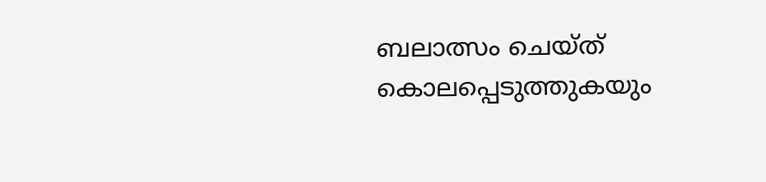ബലാത്സം ചെയ്ത് കൊലപ്പെടുത്തുകയും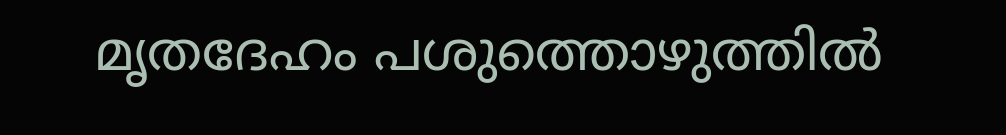മൃതദേഹം പശുത്തൊഴുത്തില്‍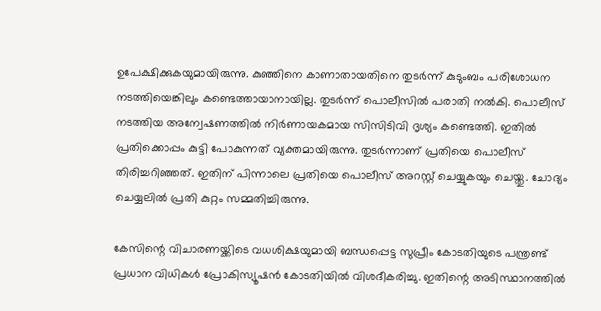ഉപേക്ഷിക്കുകയുമായിരുന്നു. കുഞ്ഞിനെ കാണാതായതിനെ തുടര്‍ന്ന് കുടുംബം പരിശോധന നടത്തിയെങ്കിലും കണ്ടെത്തായാനായില്ല. തുടര്‍ന്ന് പൊലീസില്‍ പരാതി നല്‍കി. പൊലീസ് നടത്തിയ അന്വേഷണത്തില്‍ നിര്‍ണായകമായ സിസിടിവി ദൃശ്യം കണ്ടെത്തി. ഇതില്‍ പ്രതിക്കൊപ്പം കുട്ടി പോകുന്നത് വ്യക്തമായിരുന്നു. തുടര്‍ന്നാണ് പ്രതിയെ പൊലീസ് തിരിച്ചറിഞ്ഞത്. ഇതിന് പിന്നാലെ പ്രതിയെ പൊലീസ് അറസ്റ്റ് ചെയ്യുകയും ചെയ്തു. ചോദ്യം ചെയ്യലിൽ പ്രതി കുറ്റം സമ്മതിച്ചിരുന്നു.

കേസിന്റെ വിചാരണയ്ക്കിടെ വധശിക്ഷയുമായി ബന്ധപ്പെട്ട സുപ്രീം കോടതിയുടെ പന്ത്രണ്ട് പ്രധാന വിധികള്‍ പ്രോകിസ്യൂഷന്‍ കോടതിയില്‍ വിശദീകരിച്ചു. ഇതിന്റെ അടിസ്ഥാനത്തില്‍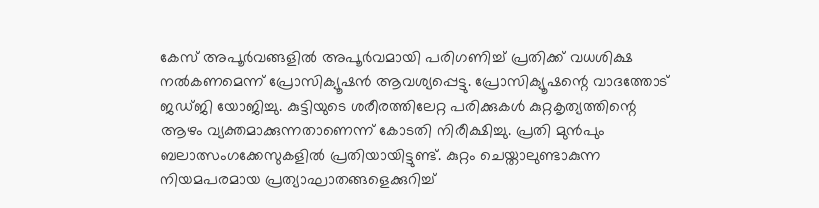കേസ് അപൂര്‍വങ്ങളില്‍ അപൂര്‍വമായി പരിഗണിച്ച് പ്രതിക്ക് വധശിക്ഷ നൽകണമെന്ന് പ്രോസിക്യൂഷൻ ആവശ്യപ്പെട്ടു. പ്രോസിക്യൂഷന്റെ വാദത്തോട് ജഡ്ജി യോജിച്ചു. കുട്ടിയുടെ ശരീരത്തിലേറ്റ പരിക്കുകള്‍ കുറ്റകൃത്യത്തിന്റെ ആഴം വ്യക്തമാക്കുന്നതാണെന്ന് കോടതി നിരീക്ഷിച്ചു. പ്രതി മുന്‍പും ബലാത്സംഗക്കേസുകളില്‍ പ്രതിയായിട്ടുണ്ട്. കുറ്റം ചെയ്താലുണ്ടാകുന്ന നിയമപരമായ പ്രത്യാഘാതങ്ങളെക്കുറിച്ച്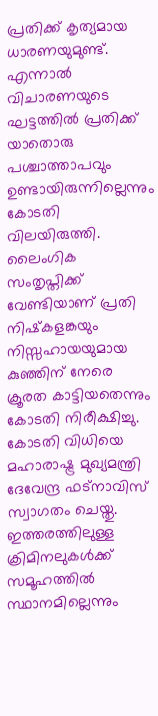പ്രതിക്ക് കൃത്യമായ ധാരണയുമുണ്ട്. എന്നാല്‍ വിചാരണയുടെ ഘട്ടത്തില്‍ പ്രതിക്ക് യാതൊരു പശ്ചാത്താപവും ഉണ്ടായിരുന്നില്ലെന്നും കോടതി വിലയിരുത്തി. ലൈംഗിക സംതൃപ്തിക്ക് വേണ്ടിയാണ് പ്രതി നിഷ്‌കളങ്കയും നിസ്സഹായയുമായ കുഞ്ഞിന് നേരെ ക്രൂരത കാട്ടിയതെന്നും കോടതി നിരീക്ഷിച്ചു. കോടതി വിധിയെ മഹാരാഷ്ട്ര മുഖ്യമന്ത്രി ദേവേന്ദ്ര ഫട്‌നാവിസ് സ്വാഗതം ചെയ്തു. ഇത്തരത്തിലുള്ള ക്രിമിനലുകള്‍ക്ക് സമൂഹത്തില്‍ സ്ഥാനമില്ലെന്നും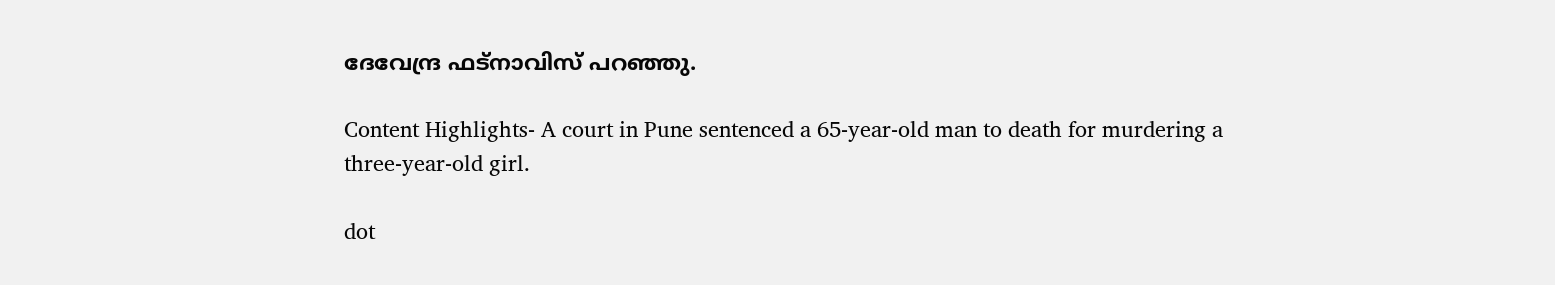ദേവേന്ദ്ര ഫട്‌നാവിസ് പറഞ്ഞു.

Content Highlights- A court in Pune sentenced a 65-year-old man to death for murdering a three-year-old girl.

dot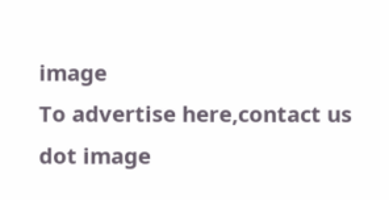image
To advertise here,contact us
dot image